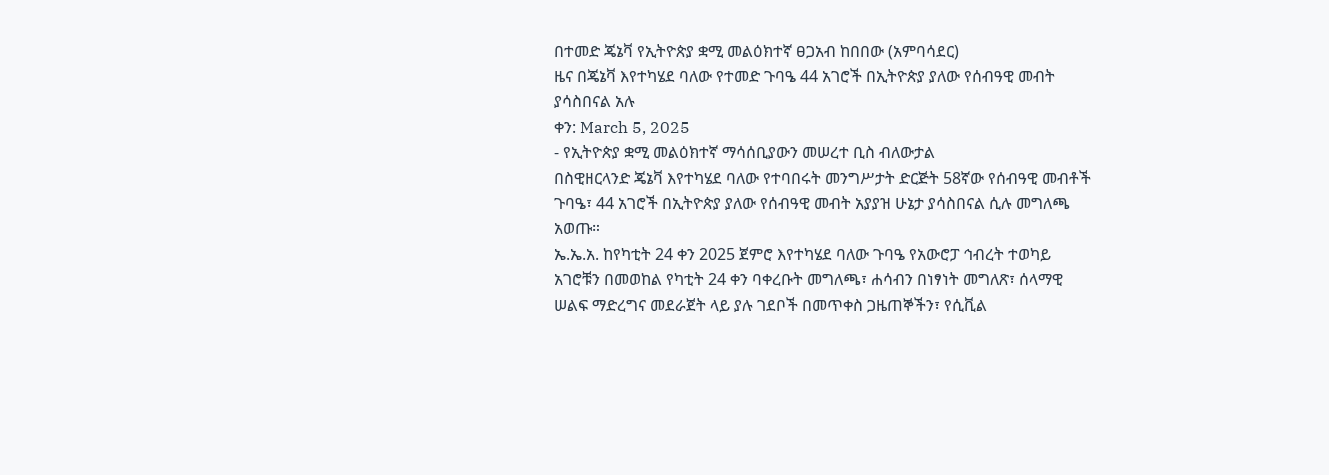በተመድ ጄኔቫ የኢትዮጵያ ቋሚ መልዕክተኛ ፀጋአብ ከበበው (አምባሳደር)
ዜና በጄኔቫ እየተካሄደ ባለው የተመድ ጉባዔ 44 አገሮች በኢትዮጵያ ያለው የሰብዓዊ መብት ያሳስበናል አሉ
ቀን: March 5, 2025
- የኢትዮጵያ ቋሚ መልዕክተኛ ማሳሰቢያውን መሠረተ ቢስ ብለውታል
በስዊዘርላንድ ጄኔቫ እየተካሄደ ባለው የተባበሩት መንግሥታት ድርጅት 58ኛው የሰብዓዊ መብቶች ጉባዔ፣ 44 አገሮች በኢትዮጵያ ያለው የሰብዓዊ መብት አያያዝ ሁኔታ ያሳስበናል ሲሉ መግለጫ አወጡ።
ኤ.ኤ.አ. ከየካቲት 24 ቀን 2025 ጀምሮ እየተካሄደ ባለው ጉባዔ የአውሮፓ ኅብረት ተወካይ አገሮቹን በመወከል የካቲት 24 ቀን ባቀረቡት መግለጫ፣ ሐሳብን በነፃነት መግለጽ፣ ሰላማዊ ሠልፍ ማድረግና መደራጀት ላይ ያሉ ገደቦች በመጥቀስ ጋዜጠኞችን፣ የሲቪል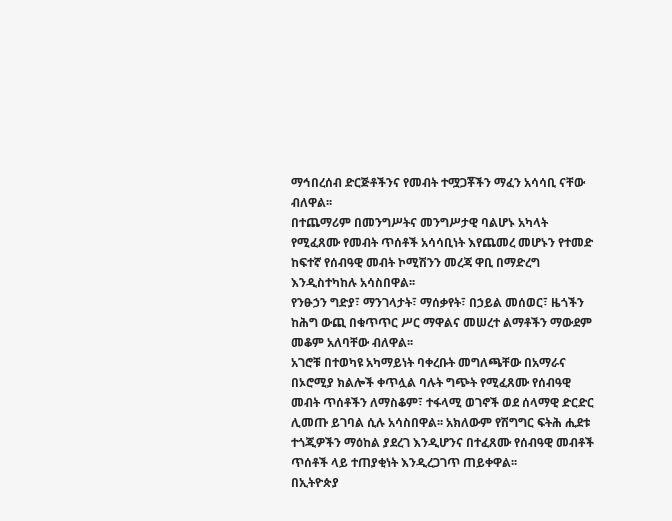ማኅበረሰብ ድርጅቶችንና የመብት ተሟጋቾችን ማፈን አሳሳቢ ናቸው ብለዋል፡፡
በተጨማሪም በመንግሥትና መንግሥታዊ ባልሆኑ አካላት የሚፈጸሙ የመብት ጥሰቶች አሳሳቢነት እየጨመረ መሆኑን የተመድ ከፍተኛ የሰብዓዊ መብት ኮሚሽንን መረጃ ዋቢ በማድረግ እንዲስተካከሉ አሳስበዋል፡፡
የንፁኃን ግድያ፣ ማንገላታት፣ ማሰቃየት፣ በኃይል መሰወር፣ ዜጎችን ከሕግ ውጪ በቁጥጥር ሥር ማዋልና መሠረተ ልማቶችን ማውደም መቆም አለባቸው ብለዋል፡፡
አገሮቹ በተወካዩ አካማይነት ባቀረቡት መግለጫቸው በአማራና በኦሮሚያ ክልሎች ቀጥሏል ባሉት ግጭት የሚፈጸሙ የሰብዓዊ መብት ጥሰቶችን ለማስቆም፣ ተፋላሚ ወገኖች ወደ ሰላማዊ ድርድር ሊመጡ ይገባል ሲሉ አሳስበዋል፡፡ አክለውም የሽግግር ፍትሕ ሒደቱ ተጎጂዎችን ማዕከል ያደረገ እንዲሆንና በተፈጸሙ የሰብዓዊ መብቶች ጥሰቶች ላይ ተጠያቂነት እንዲረጋገጥ ጠይቀዋል፡፡
በኢትዮጵያ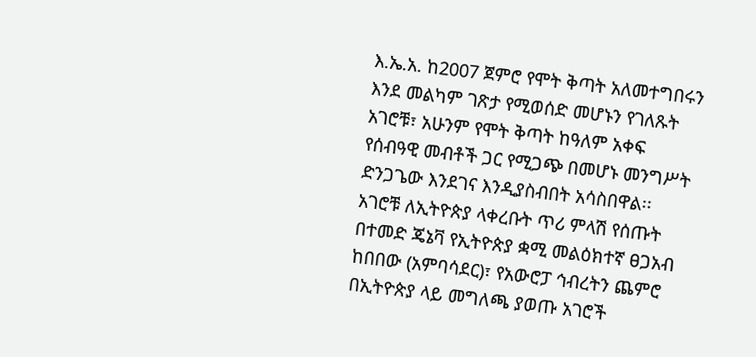እ.ኤ.አ. ከ2007 ጀምሮ የሞት ቅጣት አለመተግበሩን እንደ መልካም ገጽታ የሚወሰድ መሆኑን የገለጹት አገሮቹ፣ አሁንም የሞት ቅጣት ከዓለም አቀፍ የሰብዓዊ መብቶች ጋር የሚጋጭ በመሆኑ መንግሥት ድንጋጌው እንደገና እንዲያስብበት አሳስበዋል፡፡
አገሮቹ ለኢትዮጵያ ላቀረቡት ጥሪ ምላሽ የሰጡት በተመድ ጄኔቫ የኢትዮጵያ ቋሚ መልዕክተኛ ፀጋአብ ከበበው (አምባሳደር)፣ የአውሮፓ ኅብረትን ጨምሮ በኢትዮጵያ ላይ መግለጫ ያወጡ አገሮች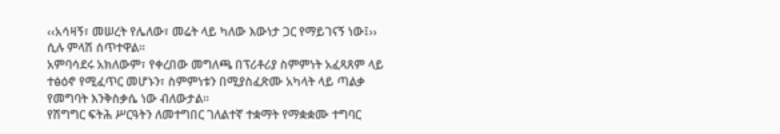‹‹አሳዛኝ፣ መሠረት የሌለው፣ መሬት ላይ ካለው እውነታ ጋር የማይገናኝ ነው፤›› ሲሉ ምላሽ ሰጥተዋል፡፡
አምባሳደሩ አክለውም፣ የቀረበው መግለጫ በፕሪቶሪያ ስምምነት አፈጻጸም ላይ ተፅዕኖ የሚፈጥር መሆኑን፣ ስምምነቱን በሚያስፈጽሙ አካላት ላይ ጣልቃ የመግባት እንቅስቃሴ ነው ብለውታል፡፡
የሽግግር ፍትሕ ሥርዓትን ለመተግበር ገለልተኛ ተቋማት የማቋቋሙ ተግባር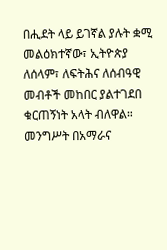በሒደት ላይ ይገኛል ያሉት ቋሚ መልዕክተኛው፣ ኢትዮጵያ ለሰላም፣ ለፍትሕና ለሰብዓዊ መብቶች መከበር ያልተገደበ ቁርጠኝነት አላት ብለዋል። መንግሥት በአማራና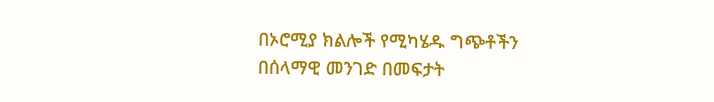በኦሮሚያ ክልሎች የሚካሄዱ ግጭቶችን በሰላማዊ መንገድ በመፍታት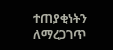ተጠያቂነትን ለማረጋገጥ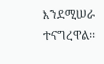እንደሚሠራ ተናግረዋል፡፡